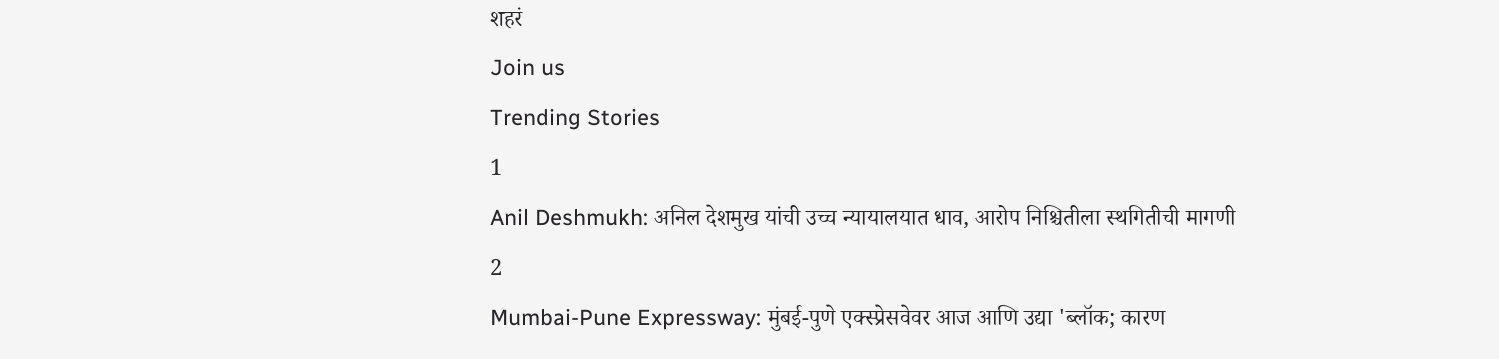शहरं
Join us
Trending Stories
1
Anil Deshmukh: अनिल देशमुख यांची उच्च न्यायालयात धाव, आरोप निश्चितीला स्थगितीची मागणी
2
Mumbai-Pune Expressway: मुंबई-पुणे एक्स्प्रेसवेवर आज आणि उद्या 'ब्लॉक; कारण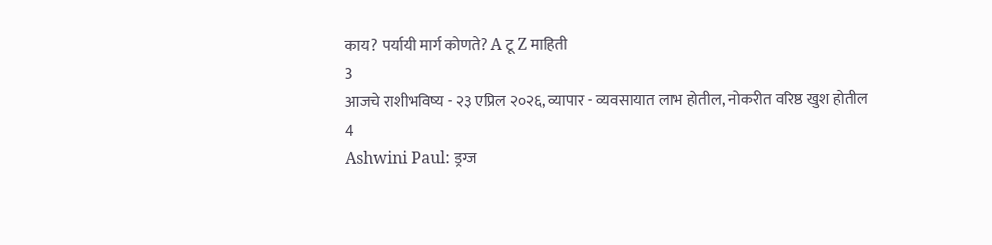काय? पर्यायी मार्ग कोणते? A टू Z माहिती
3
आजचे राशीभविष्य - २३ एप्रिल २०२६, व्यापार - व्यवसायात लाभ होतील, नोकरीत वरिष्ठ खुश होतील
4
Ashwini Paul: ड्रग्ज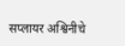सप्लायर अश्विनीचे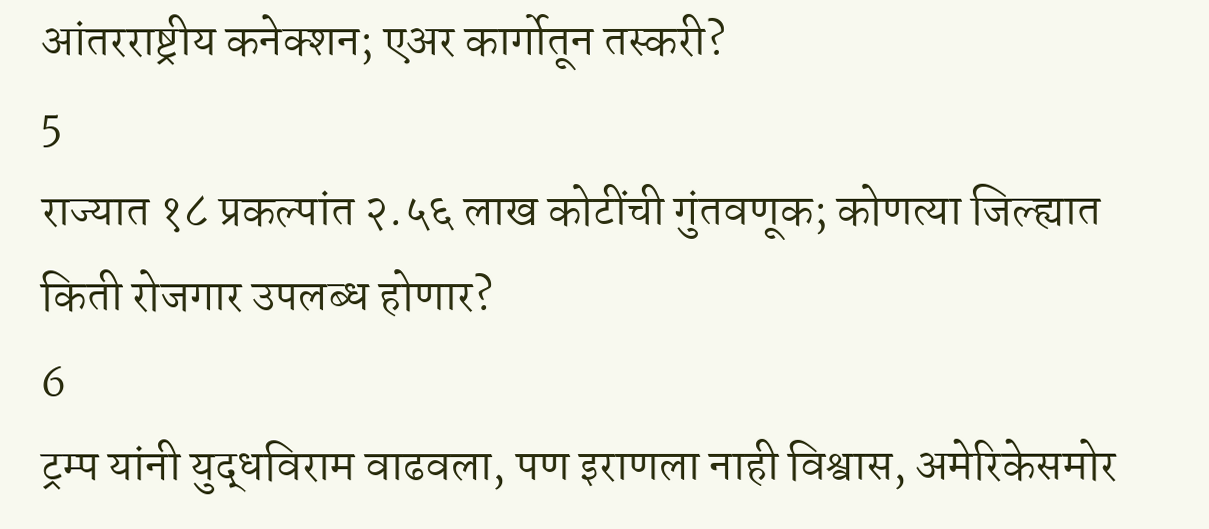आंतरराष्ट्रीय कनेक्शन; एअर कार्गोतून तस्करी?
5
राज्यात १८ प्रकल्पांत २.५६ लाख कोटींची गुंतवणूक; कोणत्या जिल्ह्यात किती रोजगार उपलब्ध होणार?
6
ट्रम्प यांनी युद्धविराम वाढवला, पण इराणला नाही विश्वास, अमेरिकेसमोर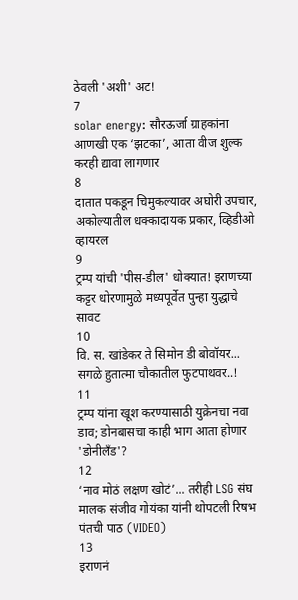ठेवली 'अशी' अट!
7
solar energy: सौरऊर्जा ग्राहकांना आणखी एक ‘झटका’, आता वीज शुल्क करही द्यावा लागणार
8
दातात पकडून चिमुकल्यावर अघोरी उपचार, अकोल्यातील धक्कादायक प्रकार, व्हिडीओ व्हायरल
9
ट्रम्प यांची 'पीस-डील' धोक्यात! इराणच्या कट्टर धोरणामुळे मध्यपूर्वेत पुन्हा युद्धाचे सावट
10
वि. स. खांडेकर ते सिमोन डी बोवॉयर... सगळे हुतात्मा चौकातील फुटपाथवर..!
11
ट्रम्प यांना खूश करण्यासाठी युक्रेनचा नवा डाव; डोनबासचा काही भाग आता होणार 'डोनीलँड'?
12
‘नाव मोठं लक्षण खोटं’... तरीही LSG संघ मालक संजीव गोयंका यांनी थोपटली रिषभ पंतची पाठ (VIDEO)
13
इराणनं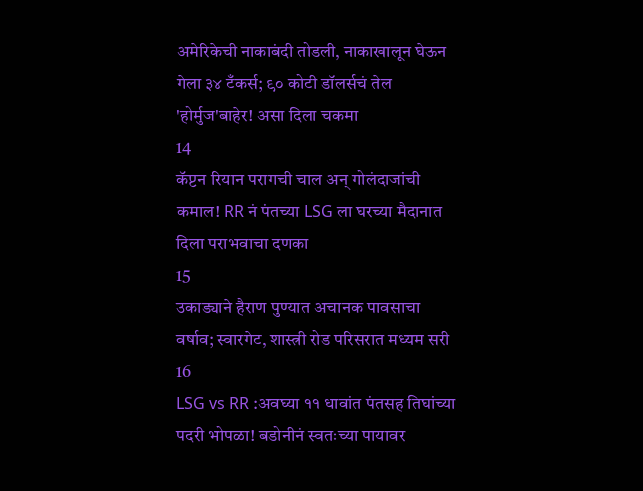अमेरिकेची नाकाबंदी तोडली, नाकाखालून घेऊन गेला ३४ टँकर्स; ९० कोटी डॉलर्सचं तेल 'होर्मुज'बाहेर! असा दिला चकमा
14
कॅप्टन रियान परागची चाल अन् गोलंदाजांची कमाल! RR नं पंतच्या LSG ला घरच्या मैदानात दिला पराभवाचा दणका
15
उकाड्याने हैराण पुण्यात अचानक पावसाचा वर्षाव; स्वारगेट, शास्त्री रोड परिसरात मध्यम सरी
16
LSG vs RR :अवघ्या ११ धावांत पंतसह तिघांच्या पदरी भोपळा! बडोनीनं स्वतःच्या पायावर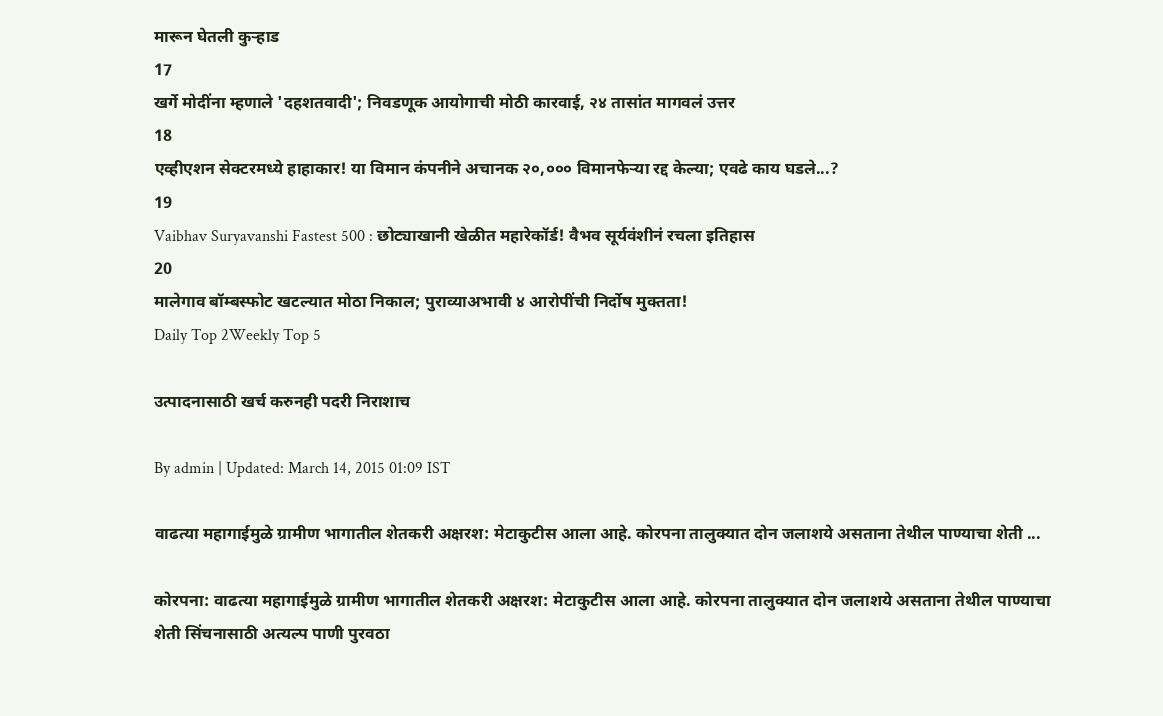मारून घेतली कुऱ्हाड
17
खर्गे मोदींना म्हणाले 'दहशतवादी'; निवडणूक आयोगाची मोठी कारवाई, २४ तासांत मागवलं उत्तर
18
एव्हीएशन सेक्टरमध्ये हाहाकार! या विमान कंपनीने अचानक २०,००० विमानफेऱ्या रद्द केल्या; एवढे काय घडले...?
19
Vaibhav Suryavanshi Fastest 500 : छोट्याखानी खेळीत महारेकॉर्ड! वैभव सूर्यवंशीनं रचला इतिहास
20
मालेगाव बॉम्बस्फोट खटल्यात मोठा निकाल; पुराव्याअभावी ४ आरोपींची निर्दोष मुक्तता!
Daily Top 2Weekly Top 5

उत्पादनासाठी खर्च करुनही पदरी निराशाच

By admin | Updated: March 14, 2015 01:09 IST

वाढत्या महागाईमुळे ग्रामीण भागातील शेतकरी अक्षरश: मेटाकुटीस आला आहे. कोरपना तालुक्यात दोन जलाशये असताना तेथील पाण्याचा शेती ...

कोरपना: वाढत्या महागाईमुळे ग्रामीण भागातील शेतकरी अक्षरश: मेटाकुटीस आला आहे. कोरपना तालुक्यात दोन जलाशये असताना तेथील पाण्याचा शेती सिंचनासाठी अत्यल्प पाणी पुरवठा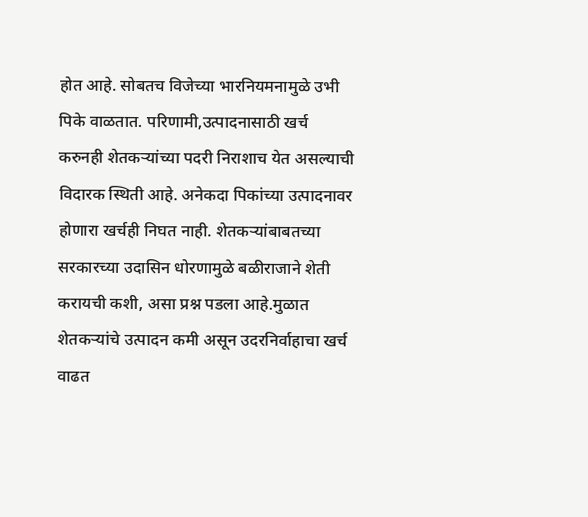होत आहे. सोबतच विजेच्या भारनियमनामुळे उभी पिके वाळतात. परिणामी,उत्पादनासाठी खर्च करुनही शेतकऱ्यांच्या पदरी निराशाच येत असल्याची विदारक स्थिती आहे. अनेकदा पिकांच्या उत्पादनावर होणारा खर्चही निघत नाही. शेतकऱ्यांबाबतच्या सरकारच्या उदासिन धोरणामुळे बळीराजाने शेती करायची कशी, असा प्रश्न पडला आहे.मुळात शेतकऱ्यांचे उत्पादन कमी असून उदरनिर्वाहाचा खर्च वाढत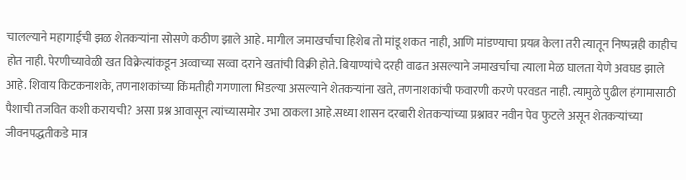चालल्याने महागाईची झळ शेतकऱ्यांना सोसणे कठीण झाले आहे. मागील जमाखर्चाचा हिशेब तो मांडू शकत नाही, आणि मांडण्याचा प्रयत्न केला तरी त्यातून निष्पन्नही काहीच होत नाही. पेरणीच्यावेळी खत विक्रेत्यांकडून अव्वाच्या सव्वा दराने खतांची विक्री होते. बियाण्यांचे दरही वाढत असल्याने जमाखर्चाचा त्याला मेळ घालता येणे अवघड झाले आहे. शिवाय किटकनाशके, तणनाशकांच्या किंमतीही गगणाला भिडल्या असल्याने शेतकऱ्यांना खते, तणनाशकांची फवारणी करणे परवडत नाही. त्यामुळे पुढील हंगामासाठी पैशाची तजवित कशी करायची? असा प्रश्न आवासून त्यांच्यासमोर उभा ठाकला आहे.सध्या शासन दरबारी शेतकऱ्यांच्या प्रश्नावर नवीन पेव फुटले असून शेतकऱ्यांच्या जीवनपद्धतीकडे मात्र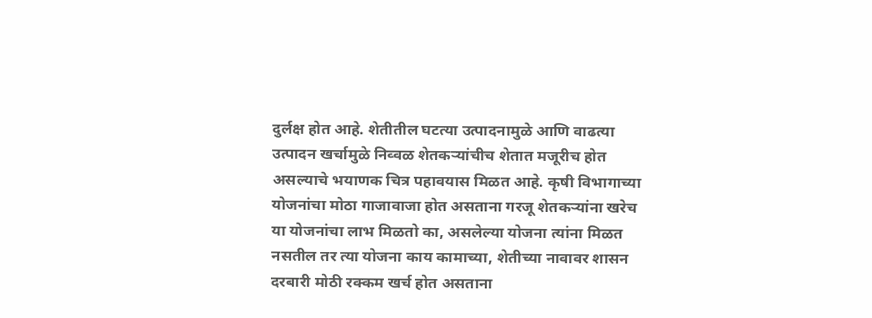दुर्लक्ष होत आहे. शेतीतील घटत्या उत्पादनामुळे आणि वाढत्या उत्पादन खर्चामुळे निव्वळ शेतकऱ्यांचीच शेतात मजूरीच होत असल्याचे भयाणक चित्र पहावयास मिळत आहे. कृषी विभागाच्या योजनांचा मोठा गाजावाजा होत असताना गरजू शेतकऱ्यांना खरेच या योजनांचा लाभ मिळतो का, असलेल्या योजना त्यांना मिळत नसतील तर त्या योजना काय कामाच्या, शेतीच्या नावावर शासन दरबारी मोठी रक्कम खर्च होत असताना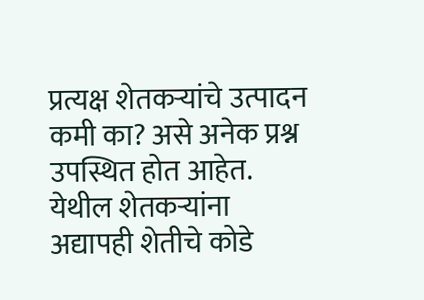प्रत्यक्ष शेतकऱ्यांचे उत्पादन कमी का? असे अनेक प्रश्न उपस्थित होत आहेत. येथील शेतकऱ्यांना अद्यापही शेतीचे कोडे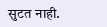सुटत नाही.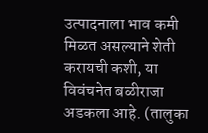उत्पादनाला भाव कमी मिळत असल्याने शेती करायची कशी, या विवंचनेत बळीराजा अडकला आहे. (तालुका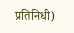प्रतिनिधी)